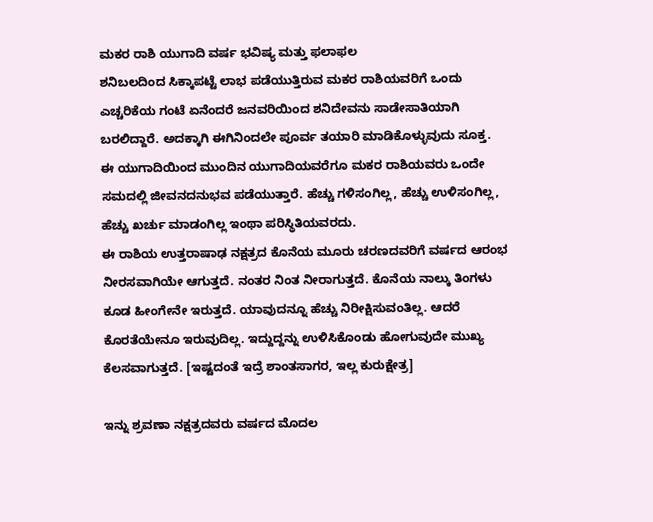ಮಕರ ರಾಶಿ ಯುಗಾದಿ ವರ್ಷ ಭವಿಷ್ಯ ಮತ್ತು ಫಲಾಫಲ
ಶನಿಬಲದಿಂದ ಸಿಕ್ಕಾಪಟ್ಟೆ ಲಾಭ ಪಡೆಯುತ್ತಿರುವ ಮಕರ ರಾಶಿಯವರಿಗೆ ಒಂದು ಎಚ್ಚರಿಕೆಯ ಗಂಟೆ ಏನೆಂದರೆ ಜನವರಿಯಿಂದ ಶನಿದೇವನು ಸಾಡೇಸಾತಿಯಾಗಿ ಬರಲಿದ್ದಾರೆ. ಅದಕ್ಕಾಗಿ ಈಗಿನಿಂದಲೇ ಪೂರ್ವ ತಯಾರಿ ಮಾಡಿಕೊಳ್ಳುವುದು ಸೂಕ್ತ.
ಈ ಯುಗಾದಿಯಿಂದ ಮುಂದಿನ ಯುಗಾದಿಯವರೆಗೂ ಮಕರ ರಾಶಿಯವರು ಒಂದೇ ಸಮದಲ್ಲಿ ಜೀವನದನುಭವ ಪಡೆಯುತ್ತಾರೆ. ಹೆಚ್ಚು ಗಳಿಸಂಗಿಲ್ಲ, ಹೆಚ್ಚು ಉಳಿಸಂಗಿಲ್ಲ, ಹೆಚ್ಚು ಖರ್ಚು ಮಾಡಂಗಿಲ್ಲ ಇಂಥಾ ಪರಿಸ್ಥಿತಿಯವರದು.
ಈ ರಾಶಿಯ ಉತ್ತರಾಷಾಢ ನಕ್ಷತ್ರದ ಕೊನೆಯ ಮೂರು ಚರಣದವರಿಗೆ ವರ್ಷದ ಆರಂಭ ನೀರಸವಾಗಿಯೇ ಆಗುತ್ತದೆ. ನಂತರ ನಿಂತ ನೀರಾಗುತ್ತದೆ. ಕೊನೆಯ ನಾಲ್ಕು ತಿಂಗಳು ಕೂಡ ಹೀಂಗೇನೇ ಇರುತ್ತದೆ. ಯಾವುದನ್ನೂ ಹೆಚ್ಚು ನಿರೀಕ್ಷಿಸುವಂತಿಲ್ಲ. ಆದರೆ ಕೊರತೆಯೇನೂ ಇರುವುದಿಲ್ಲ. ಇದ್ದುದ್ದನ್ನು ಉಳಿಸಿಕೊಂಡು ಹೋಗುವುದೇ ಮುಖ್ಯ ಕೆಲಸವಾಗುತ್ತದೆ. [ಇಷ್ಟದಂತೆ ಇದ್ರೆ ಶಾಂತಸಾಗರ, ಇಲ್ಲ ಕುರುಕ್ಷೇತ್ರ]

ಇನ್ನು ಶ್ರವಣಾ ನಕ್ಷತ್ರದವರು ವರ್ಷದ ಮೊದಲ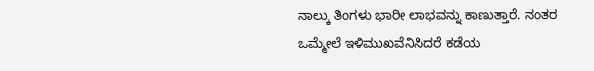ನಾಲ್ಕು ತಿಂಗಳು ಭಾರೀ ಲಾಭವನ್ನು ಕಾಣುತ್ತಾರೆ. ನಂತರ ಒಮ್ಮೇಲೆ ಇಳಿಮುಖವೆನಿಸಿದರೆ ಕಡೆಯ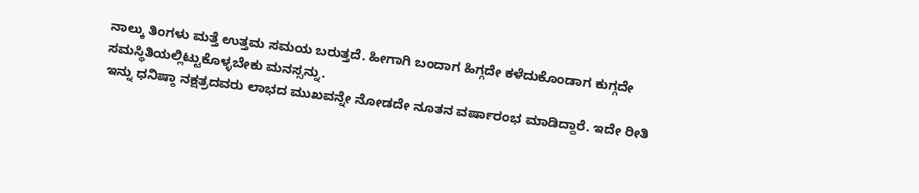ನಾಲ್ಕು ತಿಂಗಳು ಮತ್ತೆ ಉತ್ತಮ ಸಮಯ ಬರುತ್ತದೆ. ಹೀಗಾಗಿ ಬಂದಾಗ ಹಿಗ್ಗದೇ ಕಳೆದುಕೊಂಡಾಗ ಕುಗ್ಗದೇ ಸಮಸ್ಥಿತಿಯಲ್ಲಿಟ್ಟುಕೊಳ್ಳಬೇಕು ಮನಸ್ಸನ್ನು.
ಇನ್ನು ಧನಿಷ್ಠಾ ನಕ್ಷತ್ರದವರು ಲಾಭದ ಮುಖವನ್ನೇ ನೋಡದೇ ನೂತನ ವರ್ಷಾರಂಭ ಮಾಡಿದ್ದಾರೆ. ಇದೇ ರೀತಿ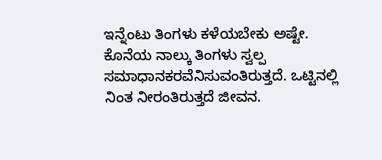ಇನ್ನೆಂಟು ತಿಂಗಳು ಕಳೆಯಬೇಕು ಅಷ್ಟೇ. ಕೊನೆಯ ನಾಲ್ಕು ತಿಂಗಳು ಸ್ವಲ್ಪ ಸಮಾಧಾನಕರವೆನಿಸುವಂತಿರುತ್ತದೆ. ಒಟ್ಟಿನಲ್ಲಿ ನಿಂತ ನೀರಂತಿರುತ್ತದೆ ಜೀವನ.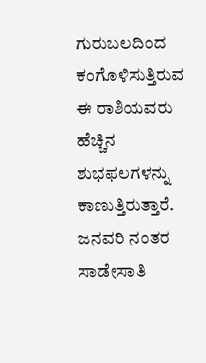ಗುರುಬಲದಿಂದ ಕಂಗೊಳಿಸುತ್ತಿರುವ ಈ ರಾಶಿಯವರು ಹೆಚ್ಚಿನ ಶುಭಫಲಗಳನ್ನು ಕಾಣುತ್ತಿರುತ್ತಾರೆ. ಜನವರಿ ನಂತರ ಸಾಡೇಸಾತಿ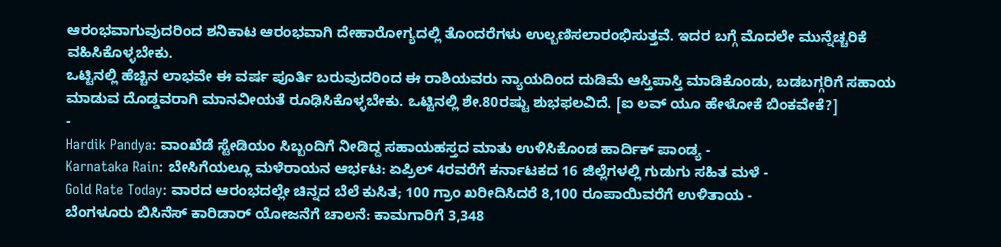ಆರಂಭವಾಗುವುದರಿಂದ ಶನಿಕಾಟ ಆರಂಭವಾಗಿ ದೇಹಾರೋಗ್ಯದಲ್ಲಿ ತೊಂದರೆಗಳು ಉಲ್ಬಣಿಸಲಾರಂಭಿಸುತ್ತವೆ. ಇದರ ಬಗ್ಗೆ ಮೊದಲೇ ಮುನ್ನೆಚ್ಚರಿಕೆ ವಹಿಸಿಕೊಳ್ಳಬೇಕು.
ಒಟ್ಟಿನಲ್ಲಿ ಹೆಚ್ಚಿನ ಲಾಭವೇ ಈ ವರ್ಷ ಪೂರ್ತಿ ಬರುವುದರಿಂದ ಈ ರಾಶಿಯವರು ನ್ಯಾಯದಿಂದ ದುಡಿಮೆ ಆಸ್ತಿಪಾಸ್ತಿ ಮಾಡಿಕೊಂಡು, ಬಡಬಗ್ಗರಿಗೆ ಸಹಾಯ ಮಾಡುವ ದೊಡ್ಡವರಾಗಿ ಮಾನವೀಯತೆ ರೂಢಿಸಿಕೊಳ್ಳಬೇಕು. ಒಟ್ಟಿನಲ್ಲಿ ಶೇ.80ರಷ್ಟು ಶುಭಫಲವಿದೆ. [ಐ ಲವ್ ಯೂ ಹೇಳೋಕೆ ಬಿಂಕವೇಕೆ?]
-
Hardik Pandya: ವಾಂಖೆಡೆ ಸ್ಟೇಡಿಯಂ ಸಿಬ್ಬಂದಿಗೆ ನೀಡಿದ್ದ ಸಹಾಯಹಸ್ತದ ಮಾತು ಉಳಿಸಿಕೊಂಡ ಹಾರ್ದಿಕ್ ಪಾಂಡ್ಯ -
Karnataka Rain: ಬೇಸಿಗೆಯಲ್ಲೂ ಮಳೆರಾಯನ ಆರ್ಭಟ: ಏಪ್ರಿಲ್ 4ರವರೆಗೆ ಕರ್ನಾಟಕದ 16 ಜಿಲ್ಲೆಗಳಲ್ಲಿ ಗುಡುಗು ಸಹಿತ ಮಳೆ -
Gold Rate Today: ವಾರದ ಆರಂಭದಲ್ಲೇ ಚಿನ್ನದ ಬೆಲೆ ಕುಸಿತ; 100 ಗ್ರಾಂ ಖರೀದಿಸಿದರೆ 8,100 ರೂಪಾಯಿವರೆಗೆ ಉಳಿತಾಯ -
ಬೆಂಗಳೂರು ಬಿಸಿನೆಸ್ ಕಾರಿಡಾರ್ ಯೋಜನೆಗೆ ಚಾಲನೆ: ಕಾಮಗಾರಿಗೆ 3,348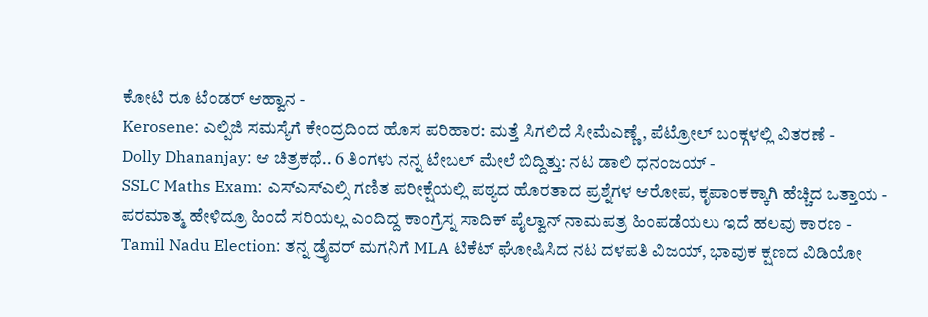ಕೋಟಿ ರೂ ಟೆಂಡರ್ ಆಹ್ವಾನ -
Kerosene: ಎಲ್ಪಿಜಿ ಸಮಸ್ಯೆಗೆ ಕೇಂದ್ರದಿಂದ ಹೊಸ ಪರಿಹಾರ: ಮತ್ತೆ ಸಿಗಲಿದೆ ಸೀಮೆಎಣ್ಣೆ, ಪೆಟ್ರೋಲ್ ಬಂಕ್ಗಳಲ್ಲಿ ವಿತರಣೆ -
Dolly Dhananjay: ಆ ಚಿತ್ರಕಥೆ.. 6 ತಿಂಗಳು ನನ್ನ ಟೇಬಲ್ ಮೇಲೆ ಬಿದ್ದಿತ್ತು: ನಟ ಡಾಲಿ ಧನಂಜಯ್ -
SSLC Maths Exam: ಎಸ್ಎಸ್ಎಲ್ಸಿ ಗಣಿತ ಪರೀಕ್ಷೆಯಲ್ಲಿ ಪಠ್ಯದ ಹೊರತಾದ ಪ್ರಶ್ನೆಗಳ ಆರೋಪ, ಕೃಪಾಂಕಕ್ಕಾಗಿ ಹೆಚ್ಚಿದ ಒತ್ತಾಯ -
ಪರಮಾತ್ಮ ಹೇಳಿದ್ರೂ ಹಿಂದೆ ಸರಿಯಲ್ಲ ಎಂದಿದ್ದ ಕಾಂಗ್ರೆಸ್ನ ಸಾದಿಕ್ ಪೈಲ್ವಾನ್ ನಾಮಪತ್ರ ಹಿಂಪಡೆಯಲು ಇದೆ ಹಲವು ಕಾರಣ -
Tamil Nadu Election: ತನ್ನ ಡ್ರೈವರ್ ಮಗನಿಗೆ MLA ಟಿಕೆಟ್ ಘೋಷಿಸಿದ ನಟ ದಳಪತಿ ವಿಜಯ್, ಭಾವುಕ ಕ್ಷಣದ ವಿಡಿಯೋ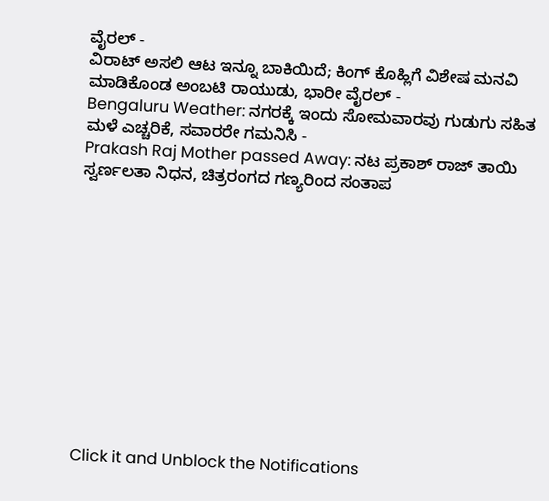ವೈರಲ್ -
ವಿರಾಟ್ ಅಸಲಿ ಆಟ ಇನ್ನೂ ಬಾಕಿಯಿದೆ; ಕಿಂಗ್ ಕೊಹ್ಲಿಗೆ ವಿಶೇಷ ಮನವಿ ಮಾಡಿಕೊಂಡ ಅಂಬಟಿ ರಾಯುಡು, ಭಾರೀ ವೈರಲ್ -
Bengaluru Weather: ನಗರಕ್ಕೆ ಇಂದು ಸೋಮವಾರವು ಗುಡುಗು ಸಹಿತ ಮಳೆ ಎಚ್ಚರಿಕೆ, ಸವಾರರೇ ಗಮನಿಸಿ -
Prakash Raj Mother passed Away: ನಟ ಪ್ರಕಾಶ್ ರಾಜ್ ತಾಯಿ ಸ್ವರ್ಣಲತಾ ನಿಧನ, ಚಿತ್ರರಂಗದ ಗಣ್ಯರಿಂದ ಸಂತಾಪ












Click it and Unblock the Notifications